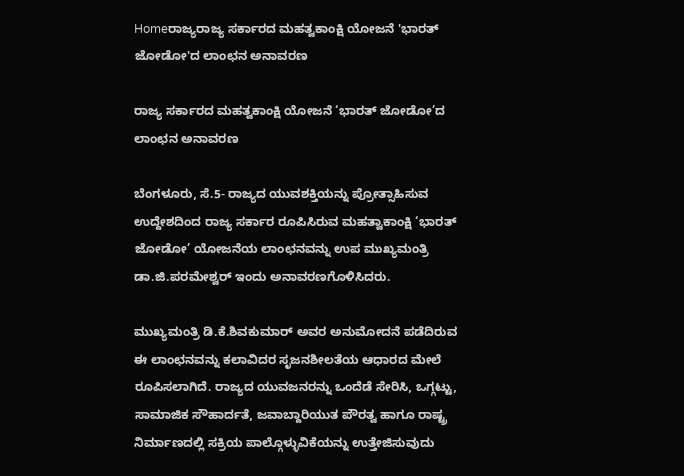Homeರಾಜ್ಯರಾಜ್ಯ ಸರ್ಕಾರದ ಮಹತ್ವಕಾಂಕ್ಷಿ ಯೋಜನೆ 'ಭಾರತ್‌ ಜೋಡೋ'ದ ಲಾಂಛನ ಅನಾವರಣ

ರಾಜ್ಯ ಸರ್ಕಾರದ ಮಹತ್ವಕಾಂಕ್ಷಿ ಯೋಜನೆ ‘ಭಾರತ್‌ ಜೋಡೋ’ದ ಲಾಂಛನ ಅನಾವರಣ

ಬೆಂಗಳೂರು, ಸೆ.5- ರಾಜ್ಯದ ಯುವಶಕ್ತಿಯನ್ನು ಪ್ರೋತ್ಸಾಹಿಸುವ ಉದ್ದೇಶದಿಂದ ರಾಜ್ಯ ಸರ್ಕಾರ ರೂಪಿಸಿರುವ ಮಹತ್ವಾಕಾಂಕ್ಷಿ ‘ಭಾರತ್‌ ಜೋಡೋ’ ಯೋಜನೆಯ ಲಾಂಛನವನ್ನು ಉಪ ಮುಖ್ಯಮಂತ್ರಿ ಡಾ.ಜಿ.ಪರಮೇಶ್ವರ್‌ ಇಂದು ಅನಾವರಣಗೊಳಿಸಿದರು.

ಮುಖ್ಯಮಂತ್ರಿ ಡಿ.ಕೆ.ಶಿವಕುಮಾರ್‌ ಅವರ ಅನುಮೋದನೆ ಪಡೆದಿರುವ ಈ ಲಾಂಛನವನ್ನು ಕಲಾವಿದರ ಸೃಜನಶೀಲತೆಯ ಆಧಾರದ ಮೇಲೆ ರೂಪಿಸಲಾಗಿದೆ. ರಾಜ್ಯದ ಯುವಜನರನ್ನು ಒಂದೆಡೆ ಸೇರಿಸಿ, ಒಗ್ಗಟ್ಟು, ಸಾಮಾಜಿಕ ಸೌಹಾರ್ದತೆ, ಜವಾಬ್ದಾರಿಯುತ ಪೌರತ್ವ ಹಾಗೂ ರಾಷ್ಟ್ರ ನಿರ್ಮಾಣದಲ್ಲಿ ಸಕ್ರಿಯ ಪಾಲ್ಗೊಳ್ಳುವಿಕೆಯನ್ನು ಉತ್ತೇಜಿಸುವುದು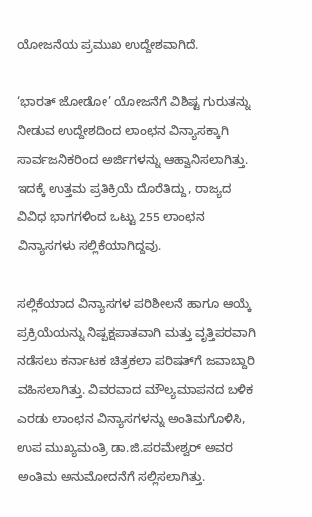ಯೋಜನೆಯ ಪ್ರಮುಖ ಉದ್ದೇಶವಾಗಿದೆ.

‘ಭಾರತ್‌ ಜೋಡೋ’ ಯೋಜನೆಗೆ ವಿಶಿಷ್ಟ ಗುರುತನ್ನು ನೀಡುವ ಉದ್ದೇಶದಿಂದ ಲಾಂಛನ ವಿನ್ಯಾಸಕ್ಕಾಗಿ ಸಾರ್ವಜನಿಕರಿಂದ ಅರ್ಜಿಗಳನ್ನು ಆಹ್ವಾನಿಸಲಾಗಿತ್ತು. ಇದಕ್ಕೆ ಉತ್ತಮ ಪ್ರತಿಕ್ರಿಯೆ ದೊರೆತಿದ್ದು, ರಾಜ್ಯದ ವಿವಿಧ ಭಾಗಗಳಿಂದ ಒಟ್ಟು 255 ಲಾಂಛನ ವಿನ್ಯಾಸಗಳು ಸಲ್ಲಿಕೆಯಾಗಿದ್ದವು.

ಸಲ್ಲಿಕೆಯಾದ ವಿನ್ಯಾಸಗಳ ಪರಿಶೀಲನೆ ಹಾಗೂ ಆಯ್ಕೆ ಪ್ರಕ್ರಿಯೆಯನ್ನು ನಿಷ್ಪಕ್ಷಪಾತವಾಗಿ ಮತ್ತು ವೃತ್ತಿಪರವಾಗಿ ನಡೆಸಲು ಕರ್ನಾಟಕ ಚಿತ್ರಕಲಾ ಪರಿಷತ್‌ಗೆ ಜವಾಬ್ದಾರಿ ವಹಿಸಲಾಗಿತ್ತು. ವಿವರವಾದ ಮೌಲ್ಯಮಾಪನದ ಬಳಿಕ ಎರಡು ಲಾಂಛನ ವಿನ್ಯಾಸಗಳನ್ನು ಅಂತಿಮಗೊಳಿಸಿ, ಉಪ ಮುಖ್ಯಮಂತ್ರಿ ಡಾ.ಜಿ.ಪರಮೇಶ್ವರ್‌ ಅವರ ಅಂತಿಮ ಅನುಮೋದನೆಗೆ ಸಲ್ಲಿಸಲಾಗಿತ್ತು.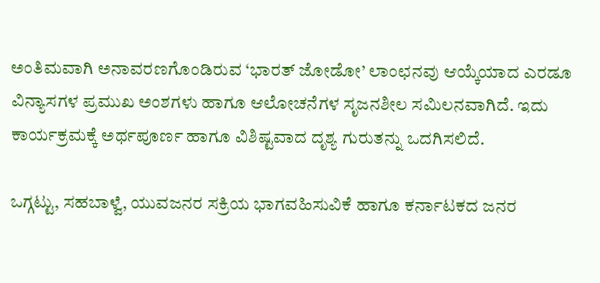ಅಂತಿಮವಾಗಿ ಅನಾವರಣಗೊಂಡಿರುವ ‘ಭಾರತ್‌ ಜೋಡೋ’ ಲಾಂಛನವು ಆಯ್ಕೆಯಾದ ಎರಡೂ ವಿನ್ಯಾಸಗಳ ಪ್ರಮುಖ ಅಂಶಗಳು ಹಾಗೂ ಆಲೋಚನೆಗಳ ಸೃಜನಶೀಲ ಸಮಿಲನವಾಗಿದೆ. ಇದು ಕಾರ್ಯಕ್ರಮಕ್ಕೆ ಅರ್ಥಪೂರ್ಣ ಹಾಗೂ ವಿಶಿಷ್ಟವಾದ ದೃಶ್ಯ ಗುರುತನ್ನು ಒದಗಿಸಲಿದೆ.

ಒಗ್ಗಟ್ಟು, ಸಹಬಾಳ್ವೆ, ಯುವಜನರ ಸಕ್ರಿಯ ಭಾಗವಹಿಸುವಿಕೆ ಹಾಗೂ ಕರ್ನಾಟಕದ ಜನರ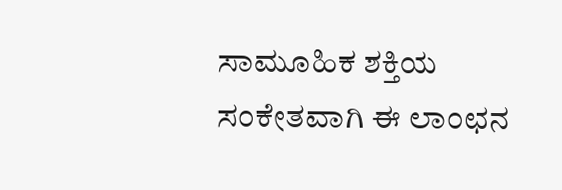ಸಾಮೂಹಿಕ ಶಕ್ತಿಯ ಸಂಕೇತವಾಗಿ ಈ ಲಾಂಛನ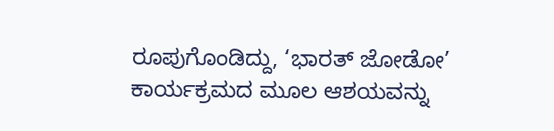ರೂಪುಗೊಂಡಿದ್ದು, ‘ಭಾರತ್‌ ಜೋಡೋ’ ಕಾರ್ಯಕ್ರಮದ ಮೂಲ ಆಶಯವನ್ನು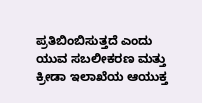ಪ್ರತಿಬಿಂಬಿಸುತ್ತದೆ ಎಂದು ಯುವ ಸಬಲೀಕರಣ ಮತ್ತು ಕ್ರೀಡಾ ಇಲಾಖೆಯ ಆಯುಕ್ತ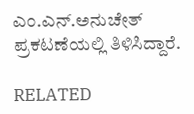ಎಂ.ಎನ್‌.ಅನುಚೇತ್‌ ಪ್ರಕಟಣೆಯಲ್ಲಿ ತಿಳಿಸಿದ್ದಾರೆ.

RELATED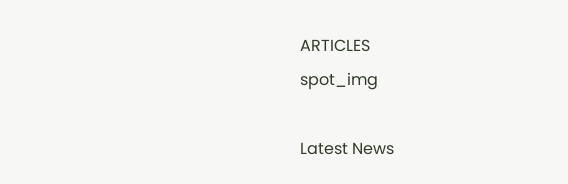ARTICLES
spot_img

Latest News